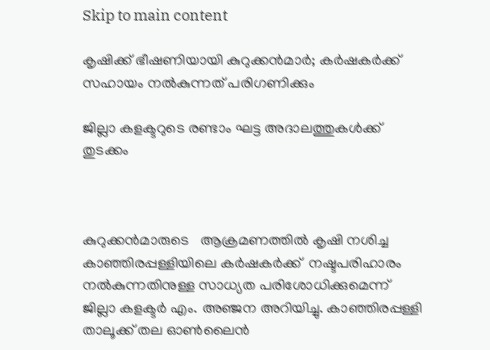Skip to main content

കൃഷിക്ക് ഭീഷണിയായി കുറുക്കന്‍മാര്‍; കര്‍ഷകര്‍ക്ക് സഹായം നല്‍കുന്നത് പരിഗണിക്കും

ജില്ലാ കളക്ടറുടെ രണ്ടാം ഘട്ട അദാലത്തുകള്‍ക്ക് തുടക്കം



കുറുക്കന്‍മാരുടെ   ആക്രമണത്തില്‍ കൃഷി നശിച്ച കാഞ്ഞിരപ്പള്ളിയിലെ കര്‍ഷകര്‍ക്ക്  നഷ്ടപരിഹാരം നല്‍കുന്നതിനുള്ള സാധ്യത പരിശോധിക്കുമെന്ന് ജില്ലാ കളക്ടര്‍ എം. അഞ്ജന അറിയിച്ചു. കാഞ്ഞിരപ്പള്ളി താലൂക്ക് തല ഓണ്‍ലൈന്‍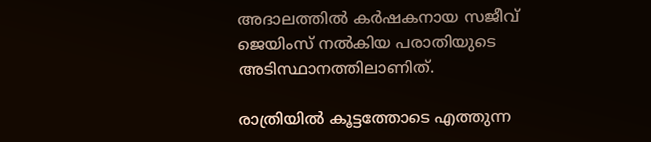അദാലത്തില്‍ കര്‍ഷകനായ സജീവ് ജെയിംസ് നല്‍കിയ പരാതിയുടെ അടിസ്ഥാനത്തിലാണിത്.

രാത്രിയില്‍ കൂട്ടത്തോടെ എത്തുന്ന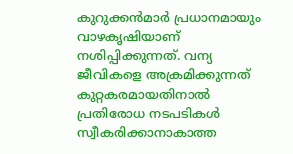കുറുക്കന്‍മാര്‍ പ്രധാനമായും വാഴകൃഷിയാണ് നശിപ്പിക്കുന്നത്. വന്യ ജീവികളെ അക്രമിക്കുന്നത് കുറ്റകരമായതിനാല്‍ പ്രതിരോധ നടപടികള്‍ സ്വീകരിക്കാനാകാത്ത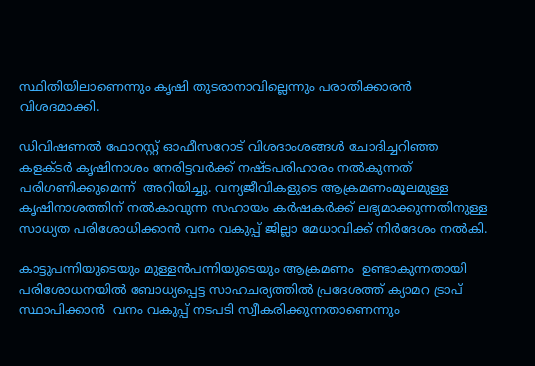സ്ഥിതിയിലാണെന്നും കൃഷി തുടരാനാവില്ലെന്നും പരാതിക്കാരന്‍ വിശദമാക്കി.

ഡിവിഷണല്‍ ഫോറസ്റ്റ് ഓഫീസറോട് വിശദാംശങ്ങള്‍ ചോദിച്ചറിഞ്ഞ കളക്ടര്‍ കൃഷിനാശം നേരിട്ടവര്‍ക്ക് നഷ്ടപരിഹാരം നല്‍കുന്നത് പരിഗണിക്കുമെന്ന്  അറിയിച്ചു. വന്യജീവികളുടെ ആക്രമണംമൂലമുള്ള കൃഷിനാശത്തിന് നല്‍കാവുന്ന സഹായം കര്‍ഷകര്‍ക്ക് ലഭ്യമാക്കുന്നതിനുള്ള സാധ്യത പരിശോധിക്കാന്‍ വനം വകുപ്പ് ജില്ലാ മേധാവിക്ക് നിര്‍ദേശം നല്‍കി.

കാട്ടുപന്നിയുടെയും മുള്ളന്‍പന്നിയുടെയും ആക്രമണം  ഉണ്ടാകുന്നതായി  പരിശോധനയില്‍ ബോധ്യപ്പെട്ട സാഹചര്യത്തില്‍ പ്രദേശത്ത് ക്യാമറ ട്രാപ്  സ്ഥാപിക്കാന്‍  വനം വകുപ്പ് നടപടി സ്വീകരിക്കുന്നതാണെന്നും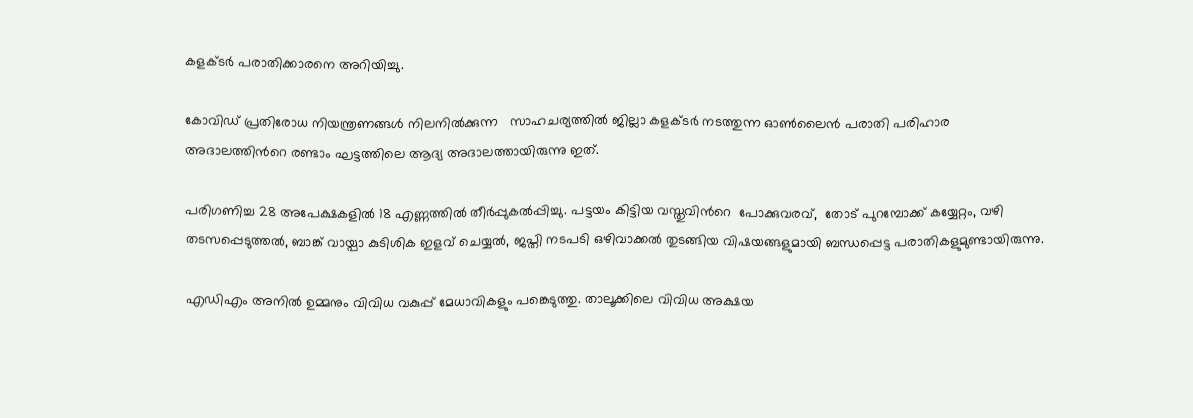കളക്ടര്‍ പരാതിക്കാരനെ അറിയിച്ചു.

കോവിഡ് പ്രതിരോധ നിയന്ത്രണങ്ങള്‍ നിലനില്‍ക്കുന്ന   സാഹചര്യത്തില്‍ ജില്ലാ കളക്ടര്‍ നടത്തുന്ന ഓണ്‍ലൈന്‍ പരാതി പരിഹാര അദാലത്തിന്‍റെ രണ്ടാം ഘട്ടത്തിലെ ആദ്യ അദാലത്തായിരുന്നു ഇത്.

പരിഗണിച്ച 28 അപേക്ഷകളില്‍ 18 എണ്ണത്തില്‍ തീര്‍പ്പുകല്‍പ്പിച്ചു. പട്ടയം കിട്ടിയ വസ്തുവിന്‍റെ  പോക്കുവരവ്,  തോട് പുറമ്പോക്ക് കയ്യേറ്റം, വഴി തടസപ്പെടുത്തല്‍, ബാങ്ക് വായ്പാ കുടിശിക ഇളവ് ചെയ്യല്‍, ജപ്തി നടപടി ഒഴിവാക്കല്‍ തുടങ്ങിയ വിഷയങ്ങളുമായി ബന്ധപ്പെട്ട പരാതികളുമുണ്ടായിരുന്നു.

എഡിഎം അനില്‍ ഉമ്മനും വിവിധ വകുപ്പ് മേധാവികളും പങ്കെടുത്തു. താലൂക്കിലെ വിവിധ അക്ഷയ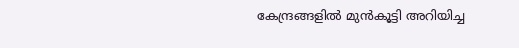കേന്ദ്രങ്ങളില്‍ മുന്‍കൂട്ടി അറിയിച്ച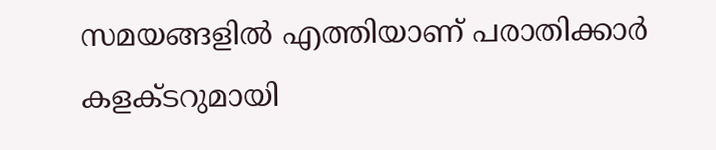സമയങ്ങളില്‍ എത്തിയാണ് പരാതിക്കാര്‍ കളക്ടറുമായി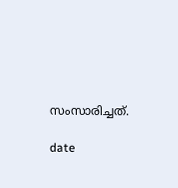സംസാരിച്ചത്.

date